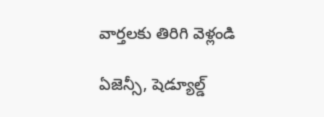వార్తలకు తిరిగి వెళ్లండి

ఏజెన్సీ, షెడ్యూల్డ్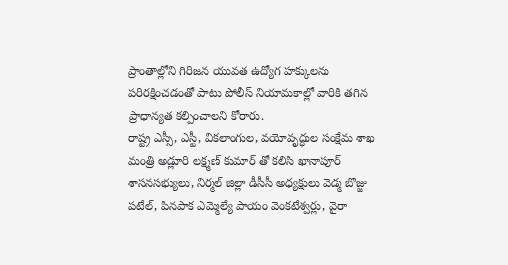ప్రాంతాల్లోని గిరిజన యువత ఉద్యోగ హక్కులను పరిరక్షించడంతో పాటు పోలీస్ నియామకాల్లో వారికి తగిన ప్రాధాన్యత కల్పించాలని కోరారు.
రాష్ట్ర ఎస్సీ, ఎస్టీ, వికలాంగుల, వయోవృద్ధుల సంక్షేమ శాఖ మంత్రి అడ్లూరి లక్ష్మణ్ కుమార్ తో కలిసి ఖానాపూర్ శాసనసభ్యులు, నిర్మల్ జిల్లా డీసీసీ అధ్యక్షులు వెడ్మ బొజ్జు పటేల్, పినపాక ఎమ్మెల్యే పాయం వెంకటేశ్వర్లు, వైరా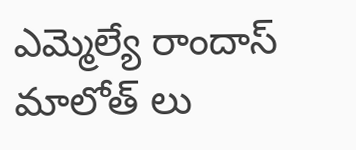ఎమ్మెల్యే రాందాస్ మాలోత్ లు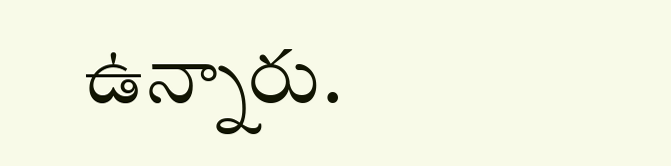ఉన్నారు.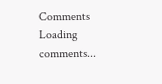Comments
Loading comments...